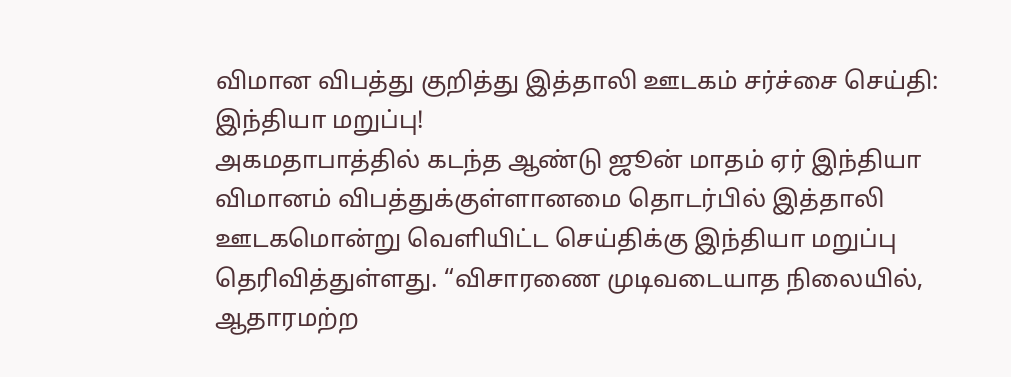விமான விபத்து குறித்து இத்தாலி ஊடகம் சர்ச்சை செய்தி: இந்தியா மறுப்பு!
அகமதாபாத்தில் கடந்த ஆண்டு ஜூன் மாதம் ஏர் இந்தியா விமானம் விபத்துக்குள்ளானமை தொடர்பில் இத்தாலி ஊடகமொன்று வெளியிட்ட செய்திக்கு இந்தியா மறுப்பு தெரிவித்துள்ளது. “விசாரணை முடிவடையாத நிலையில், ஆதாரமற்ற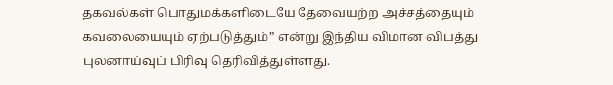தகவல்கள் பொதுமக்களிடையே தேவையற்ற அச்சத்தையும் கவலையையும் ஏற்படுத்தும்” என்று இந்திய விமான விபத்து புலனாய்வுப் பிரிவு தெரிவித்துள்ளது.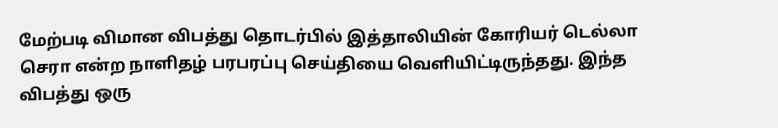மேற்படி விமான விபத்து தொடர்பில் இத்தாலியின் கோரியர் டெல்லா செரா என்ற நாளிதழ் பரபரப்பு செய்தியை வெளியிட்டிருந்தது. இந்த விபத்து ஒரு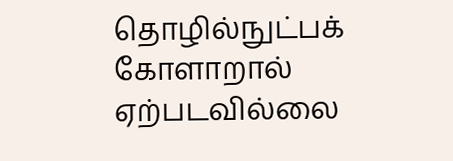தொழில்நுட்பக் கோளாறால் ஏற்படவில்லை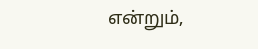என்றும்,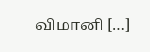விமானி […]